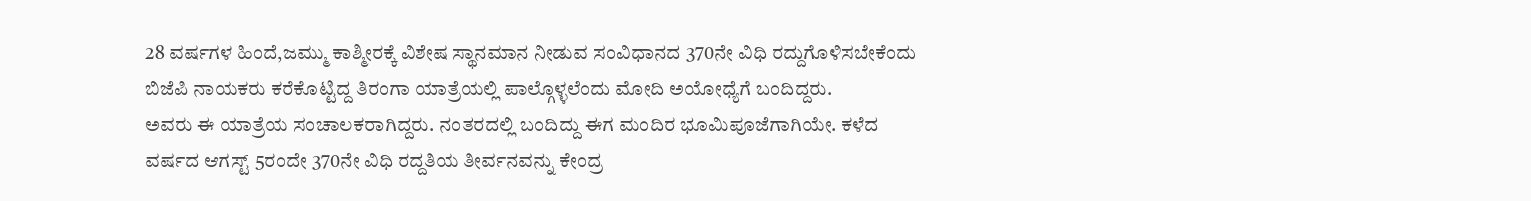28 ವರ್ಷಗಳ ಹಿಂದೆ,ಜಮ್ಮು ಕಾಶ್ಮೀರಕ್ಕೆ ವಿಶೇಷ ಸ್ಥಾನಮಾನ ನೀಡುವ ಸಂವಿಧಾನದ 370ನೇ ವಿಧಿ ರದ್ದುಗೊಳಿಸಬೇಕೆಂದು ಬಿಜೆಪಿ ನಾಯಕರು ಕರೆಕೊಟ್ಟಿದ್ದ ತಿರಂಗಾ ಯಾತ್ರೆಯಲ್ಲಿ ಪಾಲ್ಗೊಳ್ಳಲೆಂದು ಮೋದಿ ಅಯೋಧ್ಯೆಗೆ ಬಂದಿದ್ದರು.
ಅವರು ಈ ಯಾತ್ರೆಯ ಸಂಚಾಲಕರಾಗಿದ್ದರು. ನಂತರದಲ್ಲಿ ಬಂದಿದ್ದು ಈಗ ಮಂದಿರ ಭೂಮಿಪೂಜೆಗಾಗಿಯೇ. ಕಳೆದ ವರ್ಷದ ಆಗಸ್ಟ್ 5ರಂದೇ 370ನೇ ವಿಧಿ ರದ್ದತಿಯ ತೀರ್ವನವನ್ನು ಕೇಂದ್ರ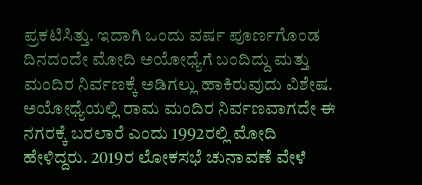ಪ್ರಕಟಿಸಿತ್ತು. ಇದಾಗಿ ಒಂದು ವರ್ಷ ಪೂರ್ಣಗೊಂಡ ದಿನದಂದೇ ಮೋದಿ ಅಯೋಧ್ಯೆಗೆ ಬಂದಿದ್ದು ಮತ್ತು ಮಂದಿರ ನಿರ್ವಣಕ್ಕೆ ಅಡಿಗಲ್ಲು ಹಾಕಿರುವುದು ವಿಶೇಷ.
ಅಯೋಧ್ಯೆಯಲ್ಲಿ ರಾಮ ಮಂದಿರ ನಿರ್ವಣವಾಗದೇ ಈ ನಗರಕ್ಕೆ ಬರಲಾರೆ ಎಂದು 1992ರಲ್ಲಿ ಮೋದಿ ಹೇಳಿದ್ದರು. 2019ರ ಲೋಕಸಭೆ ಚುನಾವಣೆ ವೇಳೆ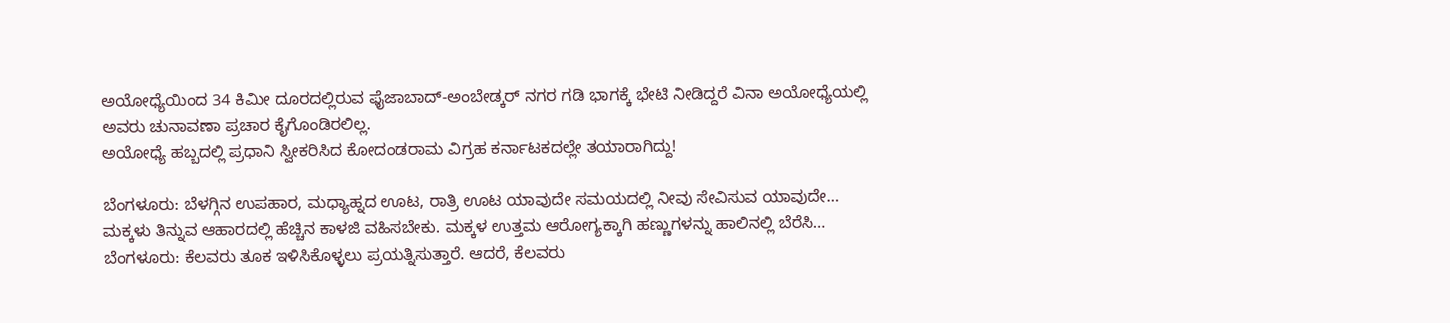ಅಯೋಧ್ಯೆಯಿಂದ 34 ಕಿಮೀ ದೂರದಲ್ಲಿರುವ ಫೈಜಾಬಾದ್-ಅಂಬೇಡ್ಕರ್ ನಗರ ಗಡಿ ಭಾಗಕ್ಕೆ ಭೇಟಿ ನೀಡಿದ್ದರೆ ವಿನಾ ಅಯೋಧ್ಯೆಯಲ್ಲಿ ಅವರು ಚುನಾವಣಾ ಪ್ರಚಾರ ಕೈಗೊಂಡಿರಲಿಲ್ಲ.
ಅಯೋಧ್ಯೆ ಹಬ್ಬದಲ್ಲಿ ಪ್ರಧಾನಿ ಸ್ವೀಕರಿಸಿದ ಕೋದಂಡರಾಮ ವಿಗ್ರಹ ಕರ್ನಾಟಕದಲ್ಲೇ ತಯಾರಾಗಿದ್ದು!

ಬೆಂಗಳೂರು: ಬೆಳಗ್ಗಿನ ಉಪಹಾರ, ಮಧ್ಯಾಹ್ನದ ಊಟ, ರಾತ್ರಿ ಊಟ ಯಾವುದೇ ಸಮಯದಲ್ಲಿ ನೀವು ಸೇವಿಸುವ ಯಾವುದೇ…
ಮಕ್ಕಳು ತಿನ್ನುವ ಆಹಾರದಲ್ಲಿ ಹೆಚ್ಚಿನ ಕಾಳಜಿ ವಹಿಸಬೇಕು. ಮಕ್ಕಳ ಉತ್ತಮ ಆರೋಗ್ಯಕ್ಕಾಗಿ ಹಣ್ಣುಗಳನ್ನು ಹಾಲಿನಲ್ಲಿ ಬೆರೆಸಿ…
ಬೆಂಗಳೂರು: ಕೆಲವರು ತೂಕ ಇಳಿಸಿಕೊಳ್ಳಲು ಪ್ರಯತ್ನಿಸುತ್ತಾರೆ. ಆದರೆ, ಕೆಲವರು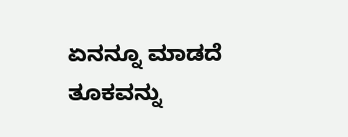ಏನನ್ನೂ ಮಾಡದೆ ತೂಕವನ್ನು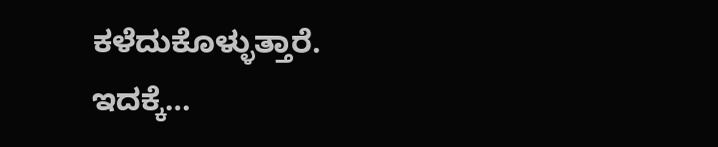ಕಳೆದುಕೊಳ್ಳುತ್ತಾರೆ. ಇದಕ್ಕೆ…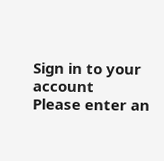Sign in to your account
Please enter an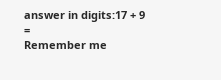answer in digits:17 + 9 =
Remember me